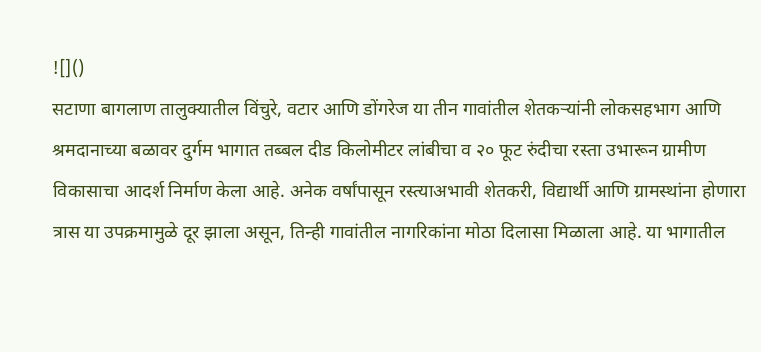![]()
सटाणा बागलाण तालुक्यातील विंचुरे, वटार आणि डोंगरेज या तीन गावांतील शेतकऱ्यांनी लोकसहभाग आणि श्रमदानाच्या बळावर दुर्गम भागात तब्बल दीड किलोमीटर लांबीचा व २० फूट रुंदीचा रस्ता उभारून ग्रामीण विकासाचा आदर्श निर्माण केला आहे. अनेक वर्षांपासून रस्त्याअभावी शेतकरी, विद्यार्थी आणि ग्रामस्थांना होणारा त्रास या उपक्रमामुळे दूर झाला असून, तिन्ही गावांतील नागरिकांना मोठा दिलासा मिळाला आहे. या भागातील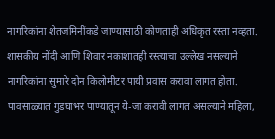नागरिकांना शेतजमिनींकडे जाण्यासाठी कोणताही अधिकृत रस्ता नव्हता. शासकीय नोंदी आणि शिवार नकाशातही रस्त्याचा उल्लेख नसल्याने नागरिकांना सुमारे दोन किलोमीटर पायी प्रवास करावा लागत होता. पावसाळ्यात गुडघाभर पाण्यातून ये-जा करावी लागत असल्याने महिला,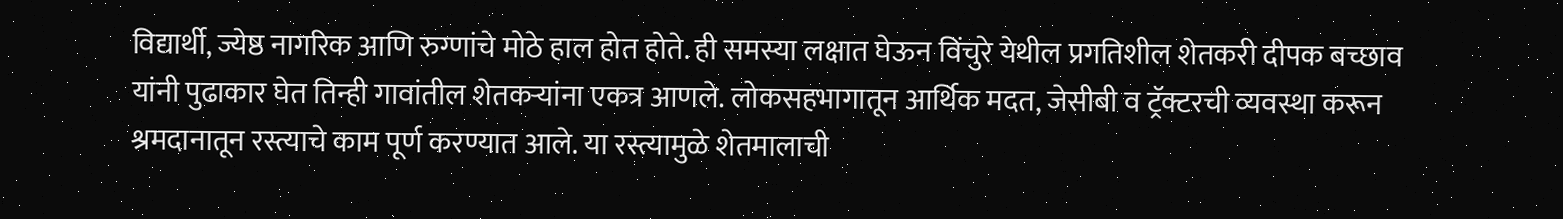विद्यार्थी, ज्येष्ठ नागरिक आणि रुग्णांचे मोठे हाल होत होते. ही समस्या लक्षात घेऊन विंचुरे येथील प्रगतिशील शेतकरी दीपक बच्छाव यांनी पुढाकार घेत तिन्ही गावांतील शेतकऱ्यांना एकत्र आणले. लोकसहभागातून आर्थिक मदत, जेसीबी व ट्रॅक्टरची व्यवस्था करून श्रमदानातून रस्त्याचे काम पूर्ण करण्यात आले. या रस्त्यामुळे शेतमालाची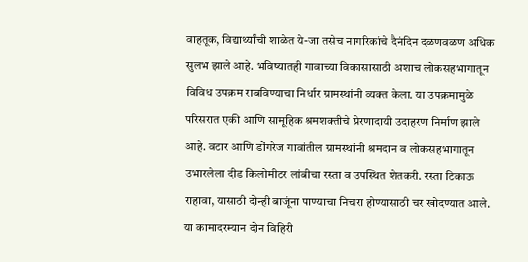वाहतूक, विद्यार्थ्यांची शाळेत ये-जा तसेच नागरिकांचे दैनंदिन दळणवळण अधिक सुलभ झाले आहे. भविष्यातही गावाच्या विकासासाठी अशाच लोकसहभागातून विविध उपक्रम राबविण्याचा निर्धार ग्रामस्थांनी व्यक्त केला. या उपक्रमामुळे परिसरात एकी आणि सामूहिक श्रमशक्तीचे प्रेरणादायी उदाहरण निर्माण झाले आहे. वटार आणि डोंगरेज गावांतील ग्रामस्थांनी श्रमदान व लोकसहभागातून उभारलेला दीड किलोमीटर लांबीचा रस्ता व उपस्थित शेतकरी. रस्ता टिकाऊ राहावा, यासाठी दोन्ही बाजूंना पाण्याचा निचरा होण्यासाठी चर खोदण्यात आले. या कामादरम्यान दोन विहिरी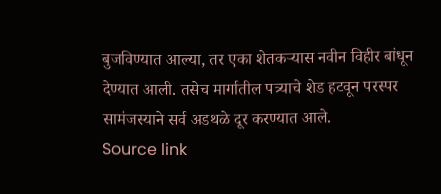बुजविण्यात आल्या, तर एका शेतकऱ्यास नवीन विहीर बांधून देण्यात आली. तसेच मार्गातील पत्र्याचे शेड हटवून परस्पर सामंजस्याने सर्व अडथळे दूर करण्यात आले.
Source link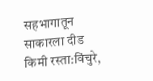सहभागातून साकारला दीड किमी रस्ता:विंचुरे,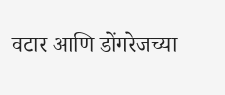वटार आणि डोंगरेजच्या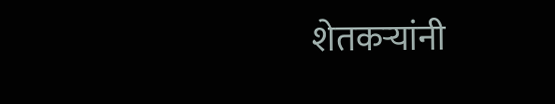शेतकऱ्यांनी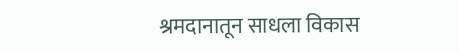श्रमदानातून साधला विकास